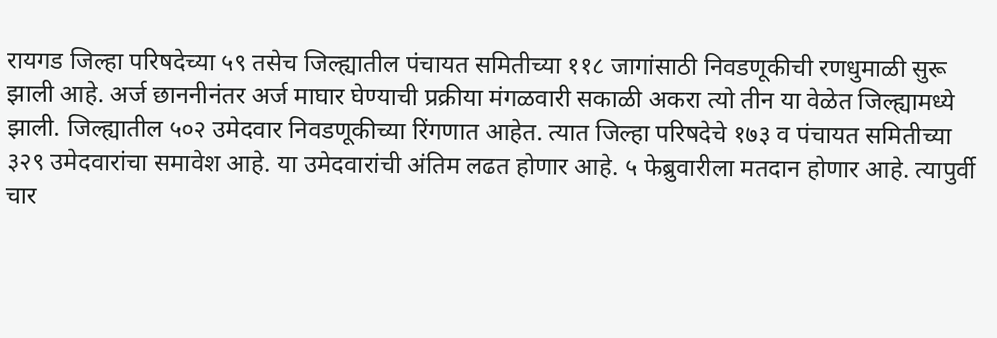रायगड जिल्हा परिषदेच्या ५९ तसेच जिल्ह्यातील पंचायत समितीच्या ११८ जागांसाठी निवडणूकीची रणधुमाळी सुरू झाली आहे. अर्ज छाननीनंतर अर्ज माघार घेण्याची प्रक्रीया मंगळवारी सकाळी अकरा त्यो तीन या वेळेत जिल्ह्यामध्ये झाली. जिल्ह्यातील ५०२ उमेदवार निवडणूकीच्या रिंगणात आहेत. त्यात जिल्हा परिषदेचे १७३ व पंचायत समितीच्या ३२९ उमेदवारांचा समावेश आहे. या उमेदवारांची अंतिम लढत होणार आहे. ५ फेब्रुवारीला मतदान होणार आहे. त्यापुर्वी चार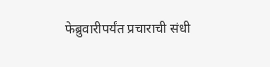फेब्रुवारीपर्यंत प्रचाराची संधी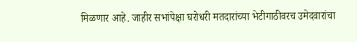मिळणार आहे. जाहीर सभांपेक्षा घरोधरी मतदारांच्या भेटीगाठीवरच उमेदवारांचा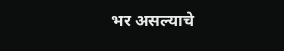भर असल्याचे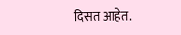दिसत आहेत.